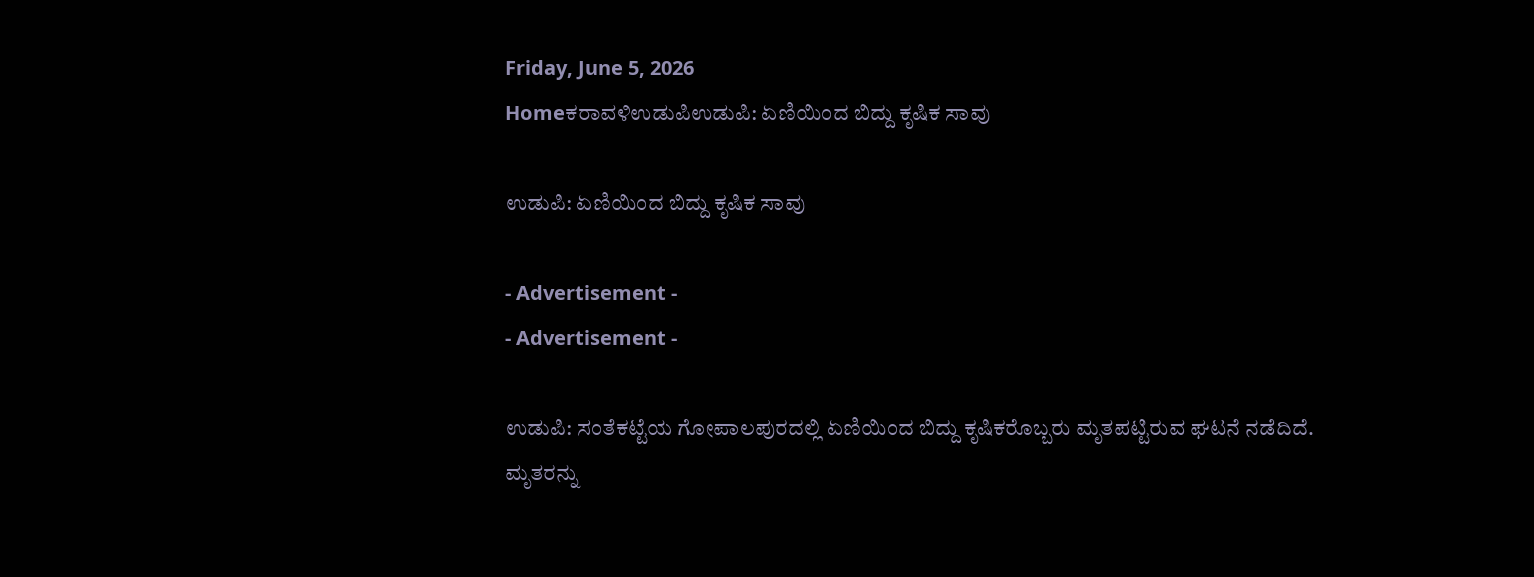Friday, June 5, 2026
Homeಕರಾವಳಿಉಡುಪಿಉಡುಪಿ: ಏಣಿಯಿಂದ ಬಿದ್ದು ಕೃಷಿಕ ಸಾವು

ಉಡುಪಿ: ಏಣಿಯಿಂದ ಬಿದ್ದು ಕೃಷಿಕ ಸಾವು

- Advertisement -
- Advertisement -

ಉಡುಪಿ: ಸಂತೆಕಟ್ಟೆಯ ಗೋಪಾಲಪುರದಲ್ಲಿ ಏಣಿಯಿಂದ ಬಿದ್ದು ಕೃಷಿಕರೊಬ್ಬರು ಮೃತಪಟ್ಟಿರುವ ಘಟನೆ ನಡೆದಿದೆ. ಮೃತರನ್ನು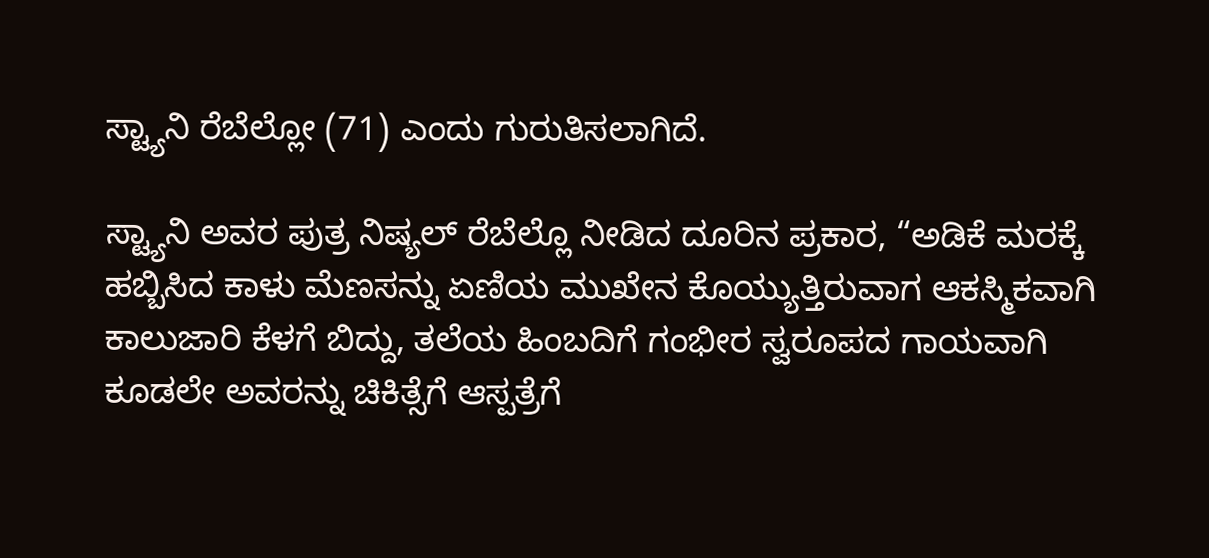ಸ್ಟ್ಯಾನಿ ರೆಬೆಲ್ಲೋ (71) ಎಂದು ಗುರುತಿಸಲಾಗಿದೆ.

ಸ್ಟ್ಯಾನಿ ಅವರ ಪುತ್ರ ನಿಷ್ಯಲ್ ರೆಬೆಲ್ಲೊ ನೀಡಿದ ದೂರಿನ ಪ್ರಕಾರ, “ಅಡಿಕೆ ಮರಕ್ಕೆ ಹಬ್ಬಿಸಿದ ಕಾಳು ಮೆಣಸನ್ನು ಏಣಿಯ ಮುಖೇನ ಕೊಯ್ಯುತ್ತಿರುವಾಗ ಆಕಸ್ಮಿಕವಾಗಿ ಕಾಲುಜಾರಿ ಕೆಳಗೆ ಬಿದ್ದು, ತಲೆಯ ಹಿಂಬದಿಗೆ ಗಂಭೀರ ಸ್ವರೂಪದ ಗಾಯವಾಗಿ ಕೂಡಲೇ ಅವರನ್ನು ಚಿಕಿತ್ಸೆಗೆ ಆಸ್ಪತ್ರೆಗೆ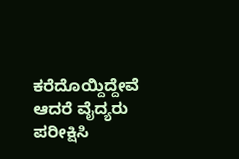ಕರೆದೊಯ್ದಿದ್ದೇವೆ ಆದರೆ ವೈದ್ಯರು ಪರೀಕ್ಷಿಸಿ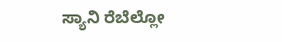ಸ್ಯಾನಿ ರೆಬೆಲ್ಲೋ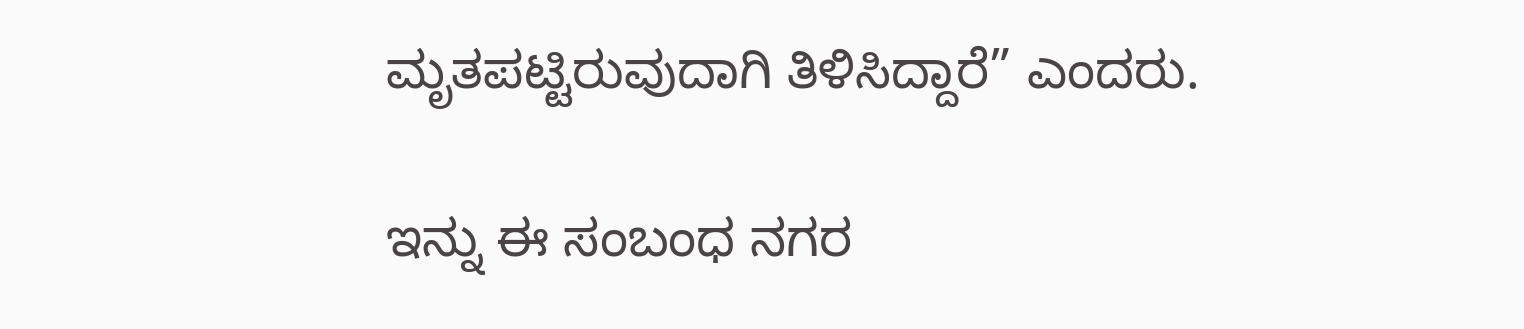ಮೃತಪಟ್ಟಿರುವುದಾಗಿ ತಿಳಿಸಿದ್ದಾರೆ” ಎಂದರು.

ಇನ್ನು ಈ ಸಂಬಂಧ ನಗರ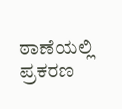ಠಾಣೆಯಲ್ಲಿ ಪ್ರಕರಣ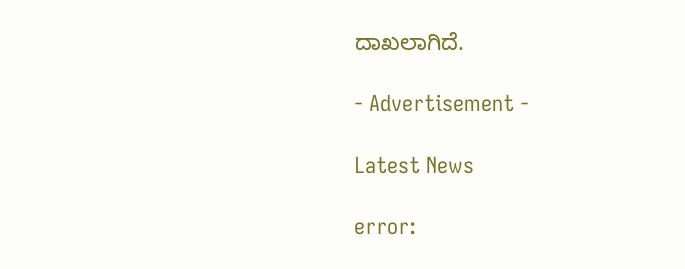ದಾಖಲಾಗಿದೆ.

- Advertisement -

Latest News

error: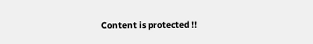Content is protected !!